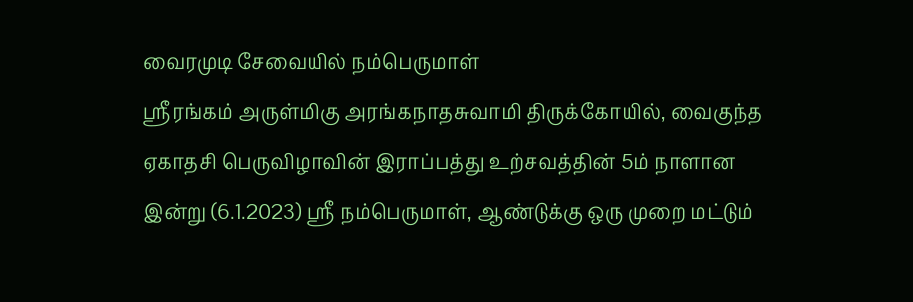வைரமுடி சேவையில் நம்பெருமாள்
ஸ்ரீரங்கம் அருள்மிகு அரங்கநாதசுவாமி திருக்கோயில், வைகுந்த ஏகாதசி பெருவிழாவின் இராப்பத்து உற்சவத்தின் 5ம் நாளான இன்று (6.1.2023) ஸ்ரீ நம்பெருமாள், ஆண்டுக்கு ஒரு முறை மட்டும்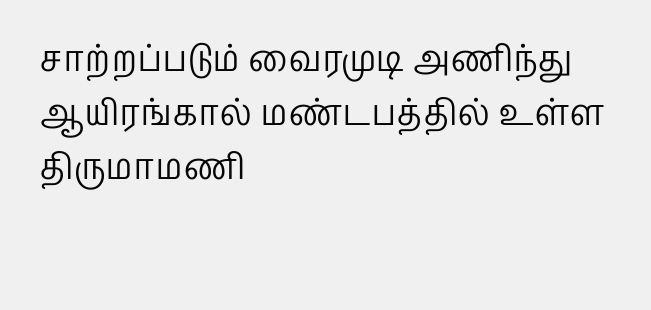சாற்றப்படும் வைரமுடி அணிந்து ஆயிரங்கால் மண்டபத்தில் உள்ள திருமாமணி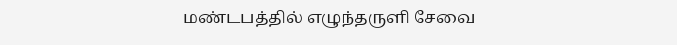மண்டபத்தில் எழுந்தருளி சேவை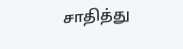சாதித்து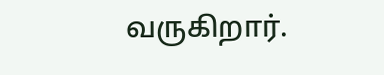வருகிறார்.